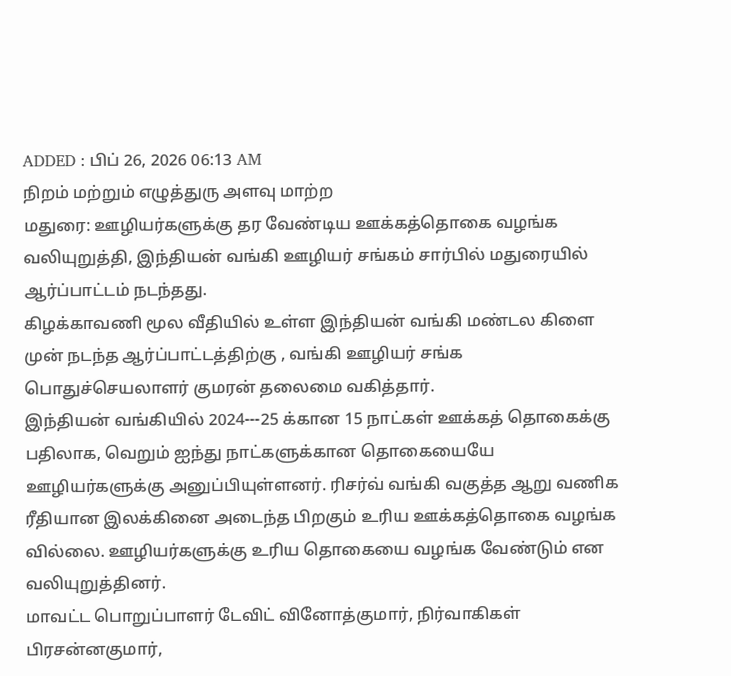ADDED : பிப் 26, 2026 06:13 AM
நிறம் மற்றும் எழுத்துரு அளவு மாற்ற
மதுரை: ஊழியர்களுக்கு தர வேண்டிய ஊக்கத்தொகை வழங்க வலியுறுத்தி, இந்தியன் வங்கி ஊழியர் சங்கம் சார்பில் மதுரையில் ஆர்ப்பாட்டம் நடந்தது.
கிழக்காவணி மூல வீதியில் உள்ள இந்தியன் வங்கி மண்டல கிளை முன் நடந்த ஆர்ப்பாட்டத்திற்கு , வங்கி ஊழியர் சங்க பொதுச்செயலாளர் குமரன் தலைமை வகித்தார்.
இந்தியன் வங்கியில் 2024---25 க்கான 15 நாட்கள் ஊக்கத் தொகைக்கு பதிலாக, வெறும் ஐந்து நாட்களுக்கான தொகையையே ஊழியர்களுக்கு அனுப்பியுள்ளனர். ரிசர்வ் வங்கி வகுத்த ஆறு வணிக ரீதியான இலக்கினை அடைந்த பிறகும் உரிய ஊக்கத்தொகை வழங்க வில்லை. ஊழியர்களுக்கு உரிய தொகையை வழங்க வேண்டும் என வலியுறுத்தினர்.
மாவட்ட பொறுப்பாளர் டேவிட் வினோத்குமார், நிர்வாகிகள் பிரசன்னகுமார்,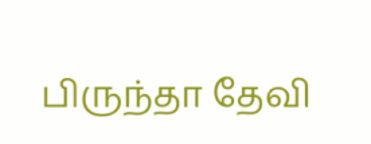பிருந்தா தேவி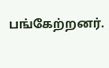பங்கேற்றனர்.